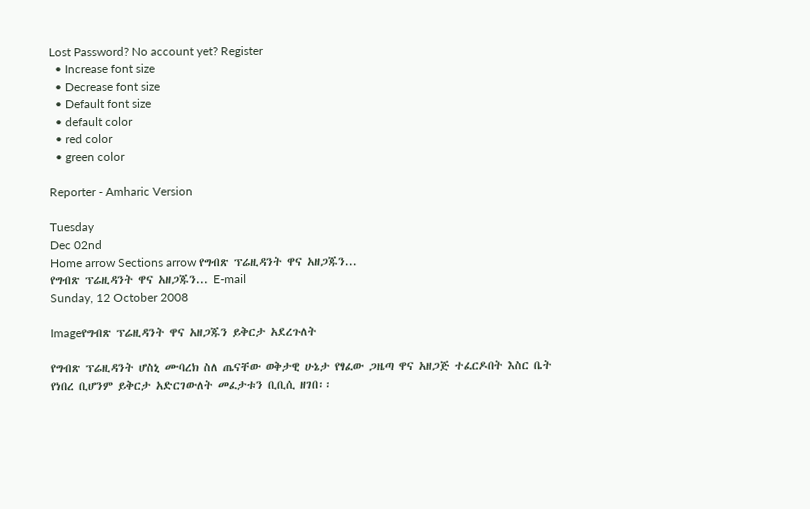Lost Password? No account yet? Register
  • Increase font size
  • Decrease font size
  • Default font size
  • default color
  • red color
  • green color

Reporter - Amharic Version

Tuesday
Dec 02nd
Home arrow Sections arrow የግብጽ ፕሬዚዳንት ዋና አዘጋጁን...
የግብጽ ፕሬዚዳንት ዋና አዘጋጁን... E-mail
Sunday, 12 October 2008

Imageየግብጽ ፕሬዚዳንት ዋና አዘጋጁን ይቅርታ አደረጉለት

የግብጽ ፕሬዚዳንት ሆስኒ ሙባረክ ስለ ጤናቸው ወቅታዊ ሁኔታ የፃፈው ጋዜጣ ዋና አዘጋጅ ተፈርዶበት እስር ቤት የነበረ ቢሆንም ይቅርታ አድርገውለት መፈታቱን ቢቢሲ ዘገበ፡፡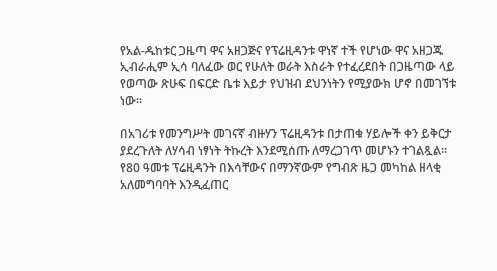የአል-ዱከቱር ጋዜጣ ዋና አዘጋጅና የፕሬዚዳንቱ ዋነኛ ተች የሆነው ዋና አዘጋጁ ኢብራሒም ኢሳ ባለፈው ወር የሁለት ወራት እስራት የተፈረደበት በጋዜጣው ላይ የወጣው ጽሁፍ በፍርድ ቤቱ እይታ የህዝብ ደህንነትን የሚያውክ ሆኖ በመገኘቱ ነው፡፡

በአገሪቱ የመንግሥት መገናኛ ብዙሃን ፕሬዚዳንቱ በታጠቁ ሃይሎች ቀን ይቅርታ ያደረጉለት ለሃሳብ ነፃነት ትኩረት እንደሚሰጡ ለማረጋገጥ መሆኑን ተገልጿል፡፡ የ80 ዓመቱ ፕሬዚዳንት በእሳቸውና በማንኛውም የግብጽ ዜጋ መካከል ዘላቂ አለመግባባት እንዲፈጠር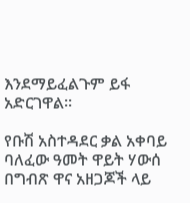እንደማይፈልጉም ይፋ አድርገዋል፡፡

የቡሽ አስተዳደር ቃል አቀባይ ባለፈው ዓመት ዋይት ሃውሰ በግብጽ ዋና አዘጋጆች ላይ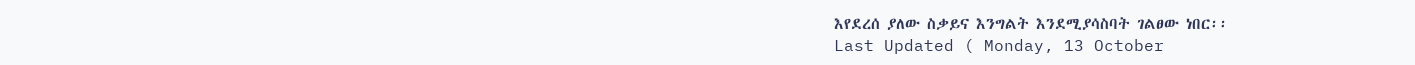እየደረሰ ያለው ስቃይና እንግልት እንደሚያሳስባት ገልፀው ነበር፡፡
Last Updated ( Monday, 13 October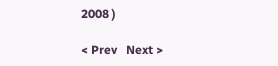2008 )

< Prev   Next >